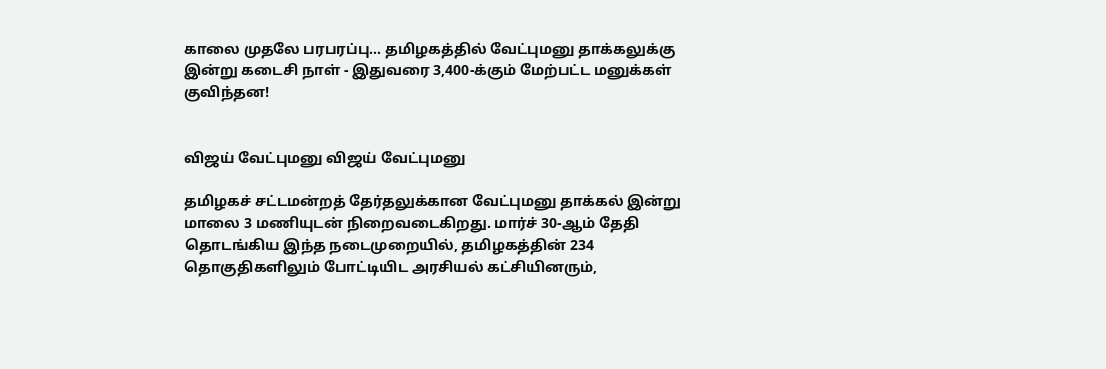காலை முதலே பரபரப்பு... தமிழகத்தில் வேட்புமனு தாக்கலுக்கு இன்று கடைசி நாள் - இதுவரை 3,400-க்கும் மேற்பட்ட மனுக்கள் குவிந்தன!


விஜய் வேட்புமனு விஜய் வேட்புமனு

தமிழகச் சட்டமன்றத் தேர்தலுக்கான வேட்புமனு தாக்கல் இன்று மாலை 3 மணியுடன் நிறைவடைகிறது. மார்ச் 30-ஆம் தேதி தொடங்கிய இந்த நடைமுறையில், தமிழகத்தின் 234 தொகுதிகளிலும் போட்டியிட அரசியல் கட்சியினரும்,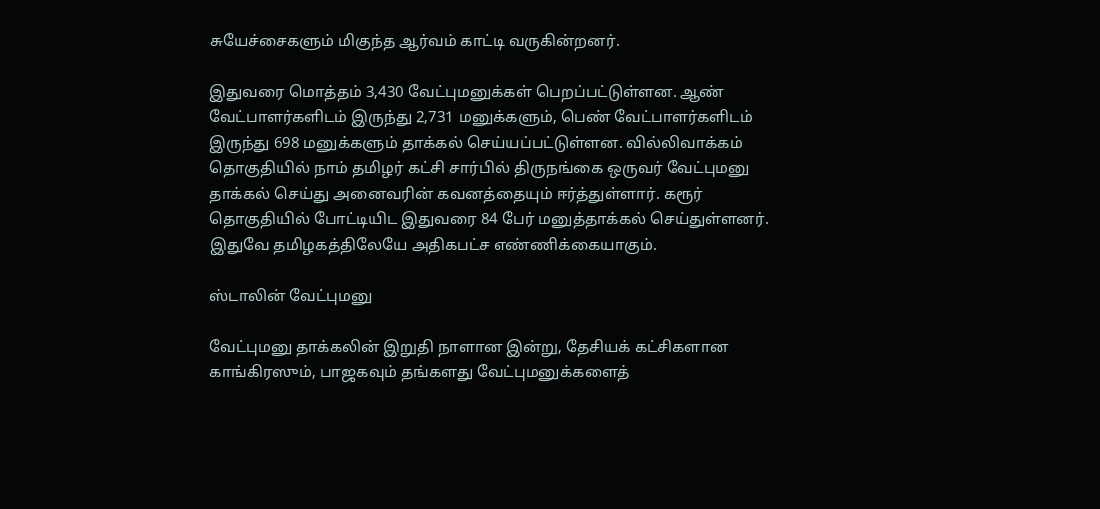சுயேச்சைகளும் மிகுந்த ஆர்வம் காட்டி வருகின்றனர்.

இதுவரை மொத்தம் 3,430 வேட்புமனுக்கள் பெறப்பட்டுள்ளன. ஆண் வேட்பாளர்களிடம் இருந்து 2,731 மனுக்களும், பெண் வேட்பாளர்களிடம் இருந்து 698 மனுக்களும் தாக்கல் செய்யப்பட்டுள்ளன. வில்லிவாக்கம் தொகுதியில் நாம் தமிழர் கட்சி சார்பில் திருநங்கை ஒருவர் வேட்புமனு தாக்கல் செய்து அனைவரின் கவனத்தையும் ஈர்த்துள்ளார். கரூர் தொகுதியில் போட்டியிட இதுவரை 84 பேர் மனுத்தாக்கல் செய்துள்ளனர். இதுவே தமிழகத்திலேயே அதிகபட்ச எண்ணிக்கையாகும்.

ஸ்டாலின் வேட்புமனு

வேட்புமனு தாக்கலின் இறுதி நாளான இன்று, தேசியக் கட்சிகளான காங்கிரஸும், பாஜகவும் தங்களது வேட்புமனுக்களைத்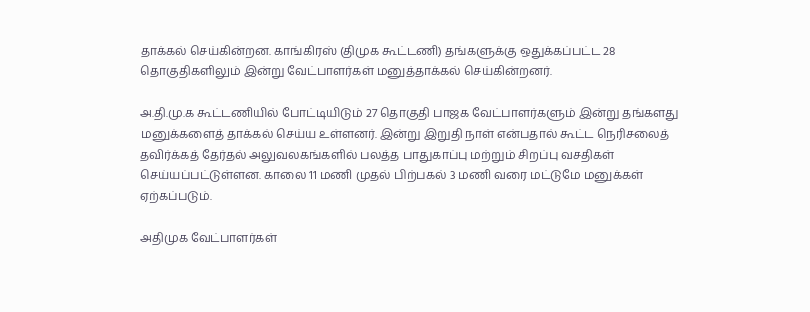தாக்கல் செய்கின்றன. காங்கிரஸ் (திமுக கூட்டணி) தங்களுக்கு ஒதுக்கப்பட்ட 28 தொகுதிகளிலும் இன்று வேட்பாளர்கள் மனுத்தாக்கல் செய்கின்றனர்.

அ.தி.மு.க கூட்டணியில் போட்டியிடும் 27 தொகுதி பாஜக வேட்பாளர்களும் இன்று தங்களது மனுக்களைத் தாக்கல் செய்ய உள்ளனர். இன்று இறுதி நாள் என்பதால் கூட்ட நெரிசலைத் தவிர்க்கத் தேர்தல் அலுவலகங்களில் பலத்த பாதுகாப்பு மற்றும் சிறப்பு வசதிகள் செய்யப்பட்டுள்ளன. காலை 11 மணி முதல் பிற்பகல் 3 மணி வரை மட்டுமே மனுக்கள் ஏற்கப்படும்.

அதிமுக வேட்பாளர்கள்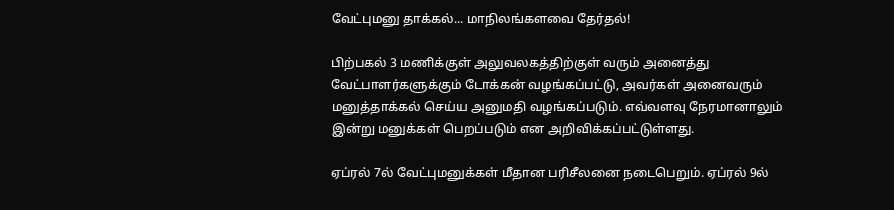வேட்புமனு தாக்கல்... மாநிலங்களவை தேர்தல்!

பிற்பகல் 3 மணிக்குள் அலுவலகத்திற்குள் வரும் அனைத்து வேட்பாளர்களுக்கும் டோக்கன் வழங்கப்பட்டு, அவர்கள் அனைவரும் மனுத்தாக்கல் செய்ய அனுமதி வழங்கப்படும். எவ்வளவு நேரமானாலும் இன்று மனுக்கள் பெறப்படும் என அறிவிக்கப்பட்டுள்ளது.

ஏப்ரல் 7ல் வேட்புமனுக்கள் மீதான பரிசீலனை நடைபெறும். ஏப்ரல் 9ல்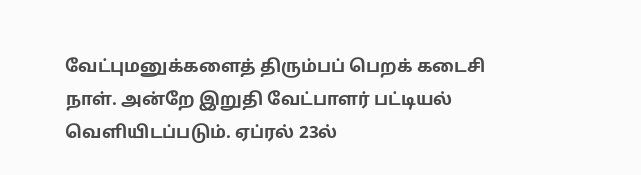வேட்புமனுக்களைத் திரும்பப் பெறக் கடைசி நாள். அன்றே இறுதி வேட்பாளர் பட்டியல் வெளியிடப்படும். ஏப்ரல் 23ல்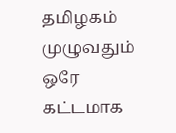தமிழகம் முழுவதும் ஒரே கட்டமாக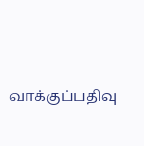வாக்குப்பதிவு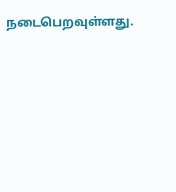நடைபெறவுள்ளது.